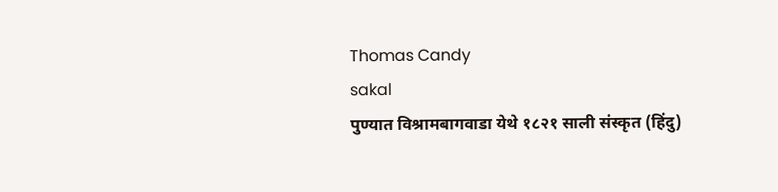Thomas Candy
sakal
पुण्यात विश्रामबागवाडा येथे १८२१ साली संस्कृत (हिंदु)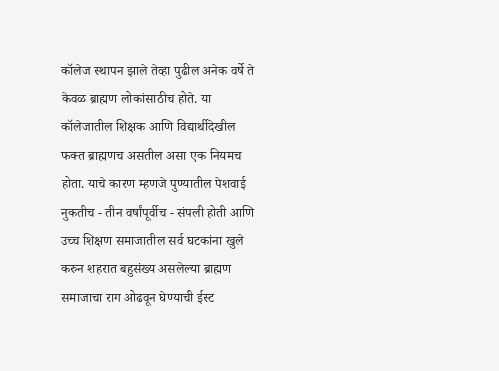कॉलेज स्थापन झाले तेव्हा पुढील अनेक वर्षे ते केवळ ब्राह्मण लोकांसाठीच होते. या कॉलेजातील शिक्षक आणि विद्यार्थीदेखील फक्त ब्राह्मणच असतील असा एक नियमच होता. याचे कारण म्हणजे पुण्यातील पेशवाई नुकतीच - तीन वर्षांपूर्वीच - संपली होती आणि उच्च शिक्षण समाजातील सर्व घटकांना खुले करुन शहरात बहुसंख्य असलेल्या ब्राह्मण समाजाचा राग ओढवून घेण्याची ईस्ट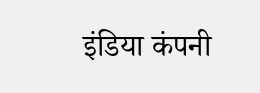इंडिया कंपनी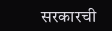सरकारची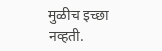मुळीच इच्छा नव्हती.